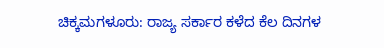ಚಿಕ್ಕಮಗಳೂರು: ರಾಜ್ಯ ಸರ್ಕಾರ ಕಳೆದ ಕೆಲ ದಿನಗಳ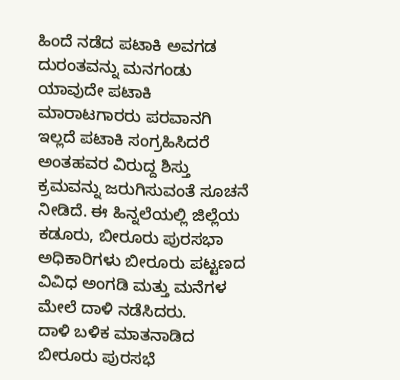ಹಿಂದೆ ನಡೆದ ಪಟಾಕಿ ಅವಗಡ ದುರಂತವನ್ನು ಮನಗಂಡು ಯಾವುದೇ ಪಟಾಕಿ ಮಾರಾಟಗಾರರು ಪರವಾನಗಿ ಇಲ್ಲದೆ ಪಟಾಕಿ ಸಂಗ್ರಹಿಸಿದರೆ ಅಂತಹವರ ವಿರುದ್ದ ಶಿಸ್ತು ಕ್ರಮವನ್ನು ಜರುಗಿಸುವಂತೆ ಸೂಚನೆ ನೀಡಿದೆ. ಈ ಹಿನ್ನಲೆಯಲ್ಲಿ ಜಿಲ್ಲೆಯ ಕಡೂರು, ಬೀರೂರು ಪುರಸಭಾ ಅಧಿಕಾರಿಗಳು ಬೀರೂರು ಪಟ್ಟಣದ ವಿವಿಧ ಅಂಗಡಿ ಮತ್ತು ಮನೆಗಳ ಮೇಲೆ ದಾಳಿ ನಡೆಸಿದರು.
ದಾಳಿ ಬಳಿಕ ಮಾತನಾಡಿದ ಬೀರೂರು ಪುರಸಭೆ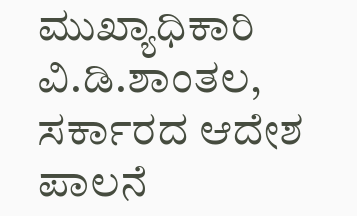ಮುಖ್ಯಾಧಿಕಾರಿ ವಿ.ಡಿ.ಶಾಂತಲ, ಸರ್ಕಾರದ ಆದೇಶ ಪಾಲನೆ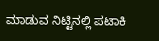ಮಾಡುವ ನಿಟ್ಟಿನಲ್ಲಿ ಪಟಾಕಿ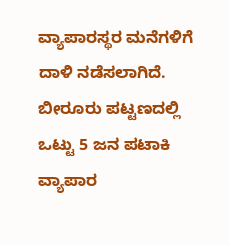ವ್ಯಾಪಾರಸ್ಥರ ಮನೆಗಳಿಗೆ ದಾಳಿ ನಡೆಸಲಾಗಿದೆ. ಬೀರೂರು ಪಟ್ಟಣದಲ್ಲಿ ಒಟ್ಟು 5 ಜನ ಪಟಾಕಿ ವ್ಯಾಪಾರ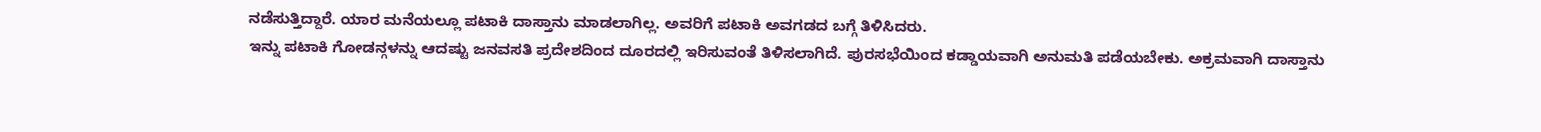ನಡೆಸುತ್ತಿದ್ದಾರೆ. ಯಾರ ಮನೆಯಲ್ಲೂ ಪಟಾಕಿ ದಾಸ್ತಾನು ಮಾಡಲಾಗಿಲ್ಲ. ಅವರಿಗೆ ಪಟಾಕಿ ಅವಗಡದ ಬಗ್ಗೆ ತಿಳಿಸಿದರು.
ಇನ್ನು ಪಟಾಕಿ ಗೋಡನ್ಗಳನ್ನು ಆದಷ್ಟು ಜನವಸತಿ ಪ್ರದೇಶದಿಂದ ದೂರದಲ್ಲಿ ಇರಿಸುವಂತೆ ತಿಳಿಸಲಾಗಿದೆ. ಪುರಸಭೆಯಿಂದ ಕಡ್ಡಾಯವಾಗಿ ಅನುಮತಿ ಪಡೆಯಬೇಕು. ಅಕ್ರಮವಾಗಿ ದಾಸ್ತಾನು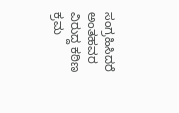ಸಂಗ್ರಹಿಸಿದರೆ ಅಂತಹವರ ವಿರುದ್ದ ಕಠಿಣ ಕ್ರಮ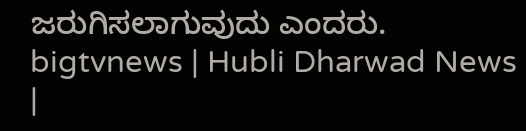ಜರುಗಿಸಲಾಗುವುದು ಎಂದರು.
bigtvnews | Hubli Dharwad News |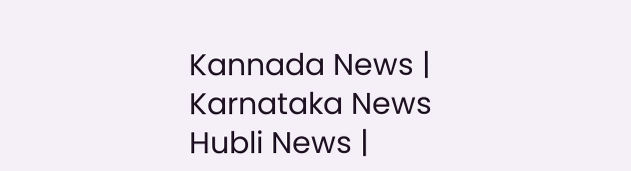Kannada News | Karnataka News Hubli News |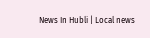News In Hubli | Local news